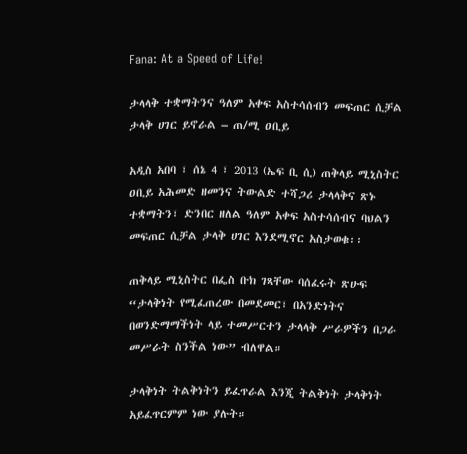Fana: At a Speed of Life!

ታላላቅ ተቋማትንና ዓለም አቀፍ አስተሳሰብን መፍጠር ሲቻል ታላቅ ሀገር ይኖራል – ጠ/ሚ ዐቢይ

አዲስ አበባ ፣ ሰኔ 4 ፣ 2013 (ኤፍ ቢ ሲ) ጠቅላይ ሚኒስትር ዐቢይ አሕመድ ዘመንና ትውልድ ተሻጋሪ ታላላቅና ጽኑ ተቋማትን፣ ድንበር ዘለል ዓለም አቀፍ አስተሳሰብና ባህልን መፍጠር ሲቻል ታላቅ ሀገር እንደሚኖር አስታወቁ፡፡

ጠቅላይ ሚኒስትር በፌስ ቡክ ገጻቸው ባሰፈሩት ጽሁፍ “ታላቅነት የሚፈጠረው በመደመር፣ በአንድነትና በወንድማማችነት ላይ ተመሥርተን ታላላቅ ሥራዎችን በጋራ መሥራት ስንችል ነው” ብለዋል።

ታላቅነት ትልቅነትን ይፈጥራል እንጂ ትልቅነት ታላቅነት አይፈጥርምም ነው ያሉት።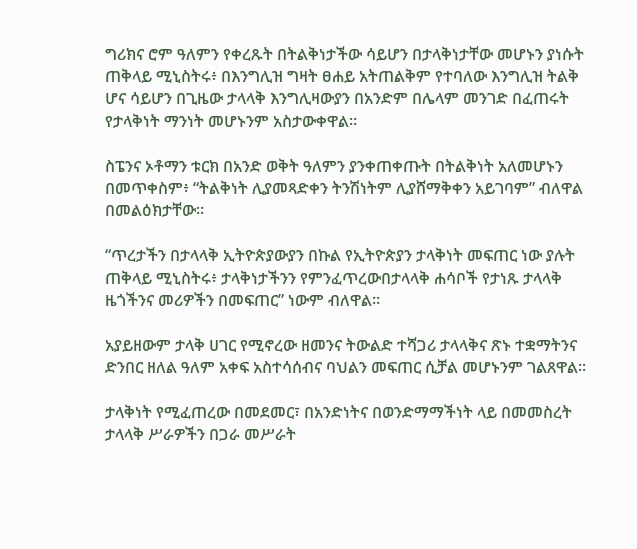ግሪክና ሮም ዓለምን የቀረጹት በትልቅነታችው ሳይሆን በታላቅነታቸው መሆኑን ያነሱት ጠቅላይ ሚኒስትሩ፥ በእንግሊዝ ግዛት ፀሐይ አትጠልቅም የተባለው እንግሊዝ ትልቅ ሆና ሳይሆን በጊዜው ታላላቅ እንግሊዛውያን በአንድም በሌላም መንገድ በፈጠሩት የታላቅነት ማንነት መሆኑንም አስታውቀዋል።

ስፔንና ኦቶማን ቱርክ በአንድ ወቅት ዓለምን ያንቀጠቀጡት በትልቅነት አለመሆኑን በመጥቀስም፥ “ትልቅነት ሊያመጻድቀን ትንሽነትም ሊያሸማቅቀን አይገባም” ብለዋል በመልዕክታቸው።

“ጥረታችን በታላላቅ ኢትዮጵያውያን በኩል የኢትዮጵያን ታላቅነት መፍጠር ነው ያሉት ጠቅላይ ሚኒስትሩ፥ ታላቅነታችንን የምንፈጥረውበታላላቅ ሐሳቦች የታነጹ ታላላቅ ዜጎችንና መሪዎችን በመፍጠር” ነውም ብለዋል።

አያይዘውም ታላቅ ሀገር የሚኖረው ዘመንና ትውልድ ተሻጋሪ ታላላቅና ጽኑ ተቋማትንና ድንበር ዘለል ዓለም አቀፍ አስተሳሰብና ባህልን መፍጠር ሲቻል መሆኑንም ገልጸዋል፡፡

ታላቅነት የሚፈጠረው በመደመር፣ በአንድነትና በወንድማማችነት ላይ በመመስረት ታላላቅ ሥራዎችን በጋራ መሥራት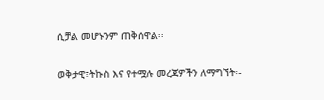ሲቻል መሆኑንም ጠቅሰዋል፡፡

ወቅታዊ፣ትኩስ እና የተሟሉ መረጃዎችን ለማግኘት፡-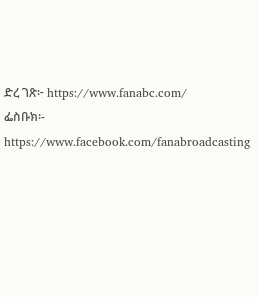ድረ ገጽ፦ https://www.fanabc.com/
ፌስቡክ፡- https://www.facebook.com/fanabroadcasting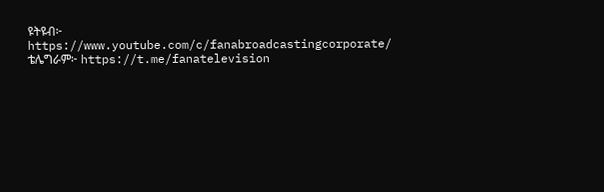ዩትዩብ፦ https://www.youtube.com/c/fanabroadcastingcorporate/
ቴሌግራም፦ https://t.me/fanatelevision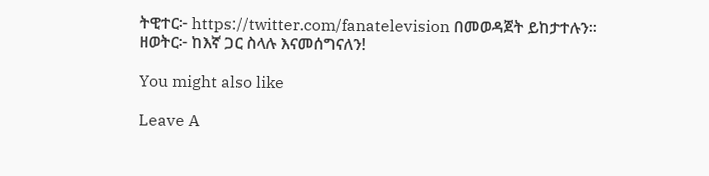ትዊተር፦ https://twitter.com/fanatelevision በመወዳጀት ይከታተሉን፡፡
ዘወትር፦ ከእኛ ጋር ስላሉ እናመሰግናለን!

You might also like

Leave A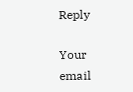Reply

Your email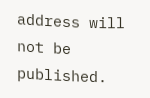address will not be published.